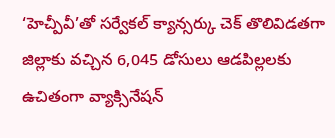‘హెచ్పీవీ’తో సర్వేకల్ క్యాన్సర్కు చెక్ తొలివిడతగా జిల్లాకు వచ్చిన 6,045 డోసులు ఆడపిల్లలకు ఉచితంగా వ్యాక్సినేషన్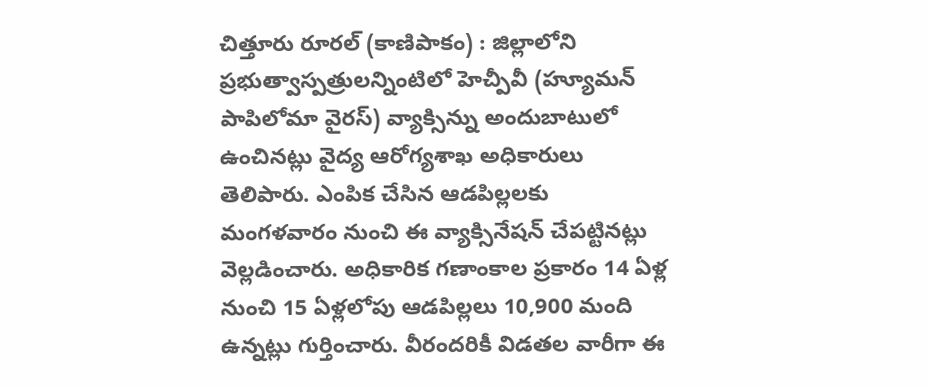చిత్తూరు రూరల్ (కాణిపాకం) : జిల్లాలోని ప్రభుత్వాస్పత్రులన్నింటిలో హెచ్పీవీ (హ్యూమన్ పాపిలోమా వైరస్) వ్యాక్సిన్ను అందుబాటులో ఉంచినట్లు వైద్య ఆరోగ్యశాఖ అధికారులు తెలిపారు. ఎంపిక చేసిన ఆడపిల్లలకు మంగళవారం నుంచి ఈ వ్యాక్సినేషన్ చేపట్టినట్లు వెల్లడించారు. అధికారిక గణాంకాల ప్రకారం 14 ఏళ్ల నుంచి 15 ఏళ్లలోపు ఆడపిల్లలు 10,900 మంది ఉన్నట్లు గుర్తించారు. వీరందరికీ విడతల వారీగా ఈ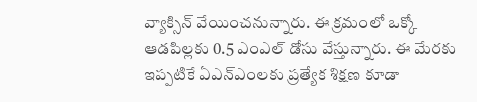వ్యాక్సిన్ వేయించనున్నారు. ఈ క్రమంలో ఒక్కో ఆడపిల్లకు 0.5 ఎంఎల్ డోసు వేస్తున్నారు. ఈ మేరకు ఇప్పటికే ఏఎన్ఎంలకు ప్రత్యేక శిక్షణ కూడా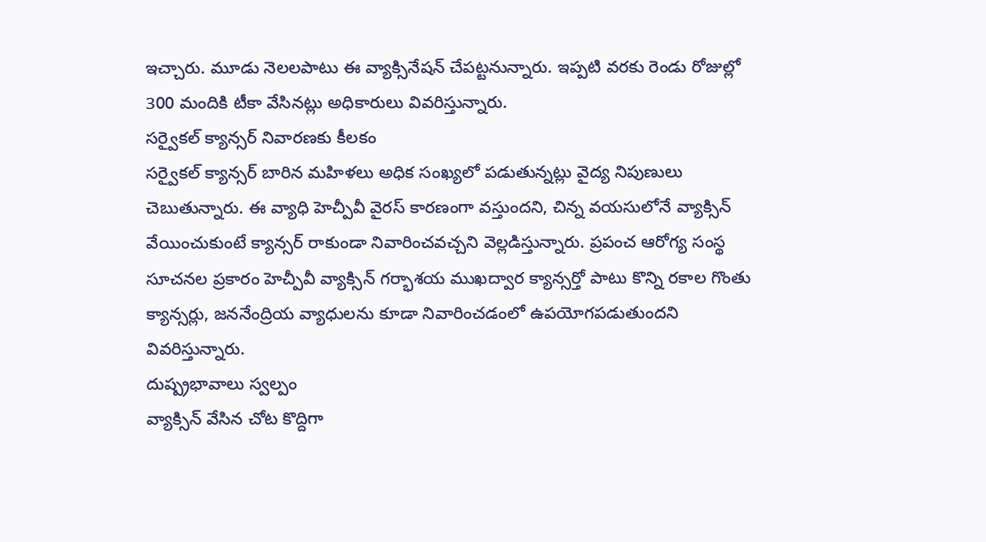ఇచ్చారు. మూడు నెలలపాటు ఈ వ్యాక్సినేషన్ చేపట్టనున్నారు. ఇప్పటి వరకు రెండు రోజుల్లో 300 మందికి టీకా వేసినట్లు అధికారులు వివరిస్తున్నారు.
సర్వైకల్ క్యాన్సర్ నివారణకు కీలకం
సర్వైకల్ క్యాన్సర్ బారిన మహిళలు అధిక సంఖ్యలో పడుతున్నట్లు వైద్య నిపుణులు చెబుతున్నారు. ఈ వ్యాధి హెచ్పీవీ వైరస్ కారణంగా వస్తుందని, చిన్న వయసులోనే వ్యాక్సిన్ వేయించుకుంటే క్యాన్సర్ రాకుండా నివారించవచ్చని వెల్లడిస్తున్నారు. ప్రపంచ ఆరోగ్య సంస్థ సూచనల ప్రకారం హెచ్పీవీ వ్యాక్సిన్ గర్భాశయ ముఖద్వార క్యాన్సర్తో పాటు కొన్ని రకాల గొంతు క్యాన్సర్లు, జననేంద్రియ వ్యాధులను కూడా నివారించడంలో ఉపయోగపడుతుందని వివరిస్తున్నారు.
దుష్ప్రభావాలు స్వల్పం
వ్యాక్సిన్ వేసిన చోట కొద్దిగా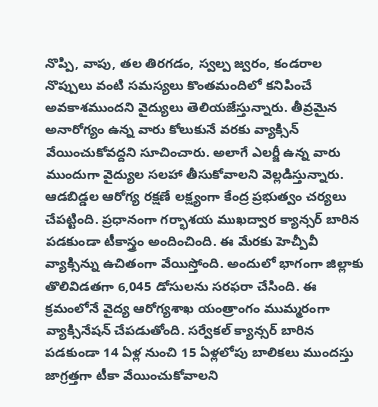నొప్పి, వాపు, తల తిరగడం, స్వల్ప జ్వరం, కండరాల నొప్పులు వంటి సమస్యలు కొంతమందిలో కనిపించే అవకాశముందని వైద్యులు తెలియజేస్తున్నారు. తీవ్రమైన అనారోగ్యం ఉన్న వారు కోలుకునే వరకు వ్యాక్సిన్ వేయించుకోవద్దని సూచించారు. అలాగే ఎలర్జీ ఉన్న వారు ముందుగా వైద్యుల సలహా తీసుకోవాలని వెల్లడిస్తున్నారు.
ఆడబిడ్డల ఆరోగ్య రక్షణే లక్ష్యంగా కేంద్ర ప్రభుత్వం చర్యలు చేపట్టింది. ప్రధానంగా గర్భాశయ ముఖద్వార క్యాన్సర్ బారిన పడకుండా టీకాస్త్రం అందించింది. ఈ మేరకు హెచ్పీవీ వ్యాక్సిన్ను ఉచితంగా వేయిస్తోంది. అందులో భాగంగా జిల్లాకు తొలివిడతగా 6,045 డోసులను సరఫరా చేసింది. ఈ క్రమంలోనే వైద్య ఆరోగ్యశాఖ యంత్రాంగం ముమ్మరంగా వ్యాక్సినేషన్ చేపడుతోంది. సర్వేకల్ క్యాన్సర్ బారిన పడకుండా 14 ఏళ్ల నుంచి 15 ఏళ్లలోపు బాలికలు ముందస్తు జాగ్రత్తగా టీకా వేయించుకోవాలని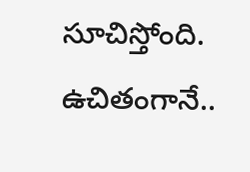సూచిస్తోంది.
ఉచితంగానే..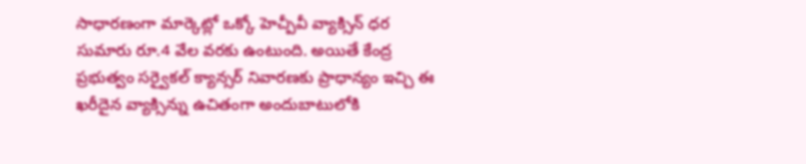సాధారణంగా మార్కెట్లో ఒక్కో హెచ్పీవీ వ్యాక్సిన్ ధర సుమారు రూ.4 వేల వరకు ఉంటుంది. అయితే కేంద్ర ప్రభుత్వం సర్వైకల్ క్యాన్సర్ నివారణకు ప్రాధాన్యం ఇచ్చి ఈ ఖరీదైన వ్యాక్సిన్ను ఉచితంగా అందుబాటులోకి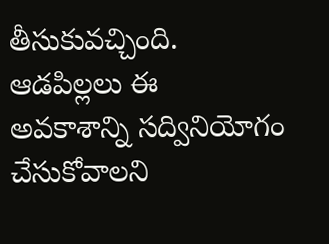తీసుకువచ్చింది. ఆడపిల్లలు ఈ అవకాశాన్ని సద్వినియోగం చేసుకోవాలని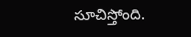సూచిస్తోంది.